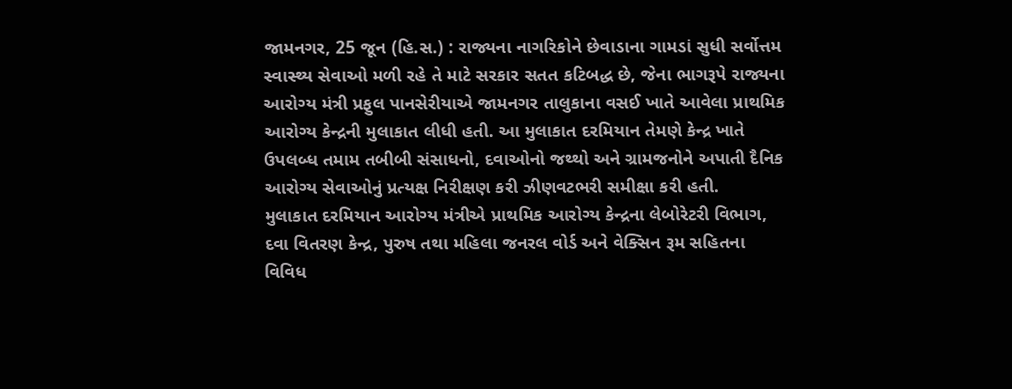જામનગર, 25 જૂન (હિ.સ.) : રાજ્યના નાગરિકોને છેવાડાના ગામડાં સુધી સર્વોત્તમ સ્વાસ્થ્ય સેવાઓ મળી રહે તે માટે સરકાર સતત કટિબદ્ધ છે, જેના ભાગરૂપે રાજ્યના આરોગ્ય મંત્રી પ્રફુલ પાનસેરીયાએ જામનગર તાલુકાના વસઈ ખાતે આવેલા પ્રાથમિક આરોગ્ય કેન્દ્રની મુલાકાત લીધી હતી. આ મુલાકાત દરમિયાન તેમણે કેન્દ્ર ખાતે ઉપલબ્ધ તમામ તબીબી સંસાધનો, દવાઓનો જથ્થો અને ગ્રામજનોને અપાતી દૈનિક આરોગ્ય સેવાઓનું પ્રત્યક્ષ નિરીક્ષણ કરી ઝીણવટભરી સમીક્ષા કરી હતી.
મુલાકાત દરમિયાન આરોગ્ય મંત્રીએ પ્રાથમિક આરોગ્ય કેન્દ્રના લેબોરેટરી વિભાગ, દવા વિતરણ કેન્દ્ર, પુરુષ તથા મહિલા જનરલ વોર્ડ અને વેક્સિન રૂમ સહિતના વિવિધ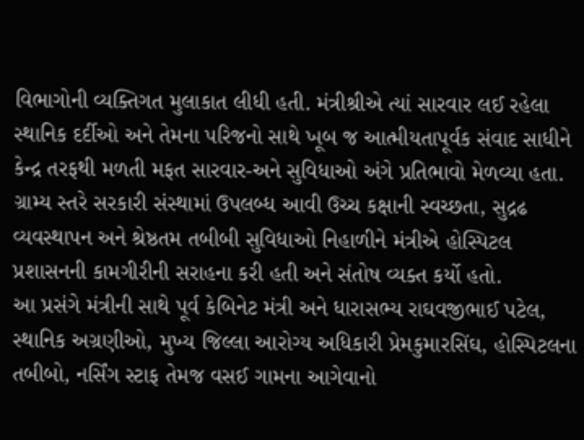વિભાગોની વ્યક્તિગત મુલાકાત લીધી હતી. મંત્રીશ્રીએ ત્યાં સારવાર લઈ રહેલા સ્થાનિક દર્દીઓ અને તેમના પરિજનો સાથે ખૂબ જ આત્મીયતાપૂર્વક સંવાદ સાધીને કેન્દ્ર તરફથી મળતી મફત સારવાર-અને સુવિધાઓ અંગે પ્રતિભાવો મેળવ્યા હતા.
ગ્રામ્ય સ્તરે સરકારી સંસ્થામાં ઉપલબ્ધ આવી ઉચ્ચ કક્ષાની સ્વચ્છતા, સુદ્રઢ વ્યવસ્થાપન અને શ્રેષ્ઠતમ તબીબી સુવિધાઓ નિહાળીને મંત્રીએ હોસ્પિટલ પ્રશાસનની કામગીરીની સરાહના કરી હતી અને સંતોષ વ્યક્ત કર્યો હતો.
આ પ્રસંગે મંત્રીની સાથે પૂર્વ કેબિનેટ મંત્રી અને ધારાસભ્ય રાઘવજીભાઈ પટેલ, સ્થાનિક અગ્રણીઓ, મુખ્ય જિલ્લા આરોગ્ય અધિકારી પ્રેમકુમારસિંઘ, હોસ્પિટલના તબીબો, નર્સિંગ સ્ટાફ તેમજ વસઈ ગામના આગેવાનો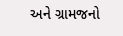અને ગ્રામજનો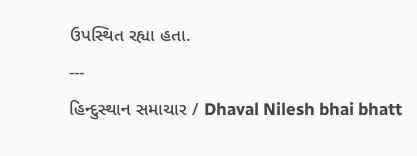ઉપસ્થિત રહ્યા હતા.
---
હિન્દુસ્થાન સમાચાર / Dhaval Nilesh bhai bhatt